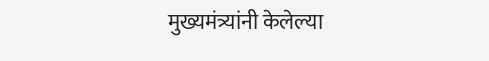मुख्यमंत्र्यांनी केलेल्या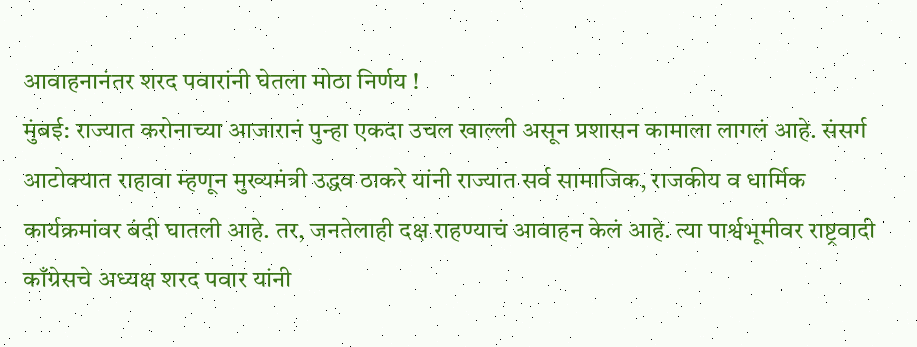आवाहनानंतर शरद पवारांनी घेतला मोठा निर्णय !
मुंबई: राज्यात करोनाच्या आजारानं पुन्हा एकदा उचल खाल्ली असून प्रशासन कामाला लागलं आहे. संसर्ग आटोक्यात राहावा म्हणून मुख्यमंत्री उद्धव ठाकरे यांनी राज्यात सर्व सामाजिक, राजकीय व धार्मिक कार्यक्रमांवर बंदी घातली आहे. तर, जनतेलाही दक्ष राहण्याचं आवाहन केलं आहे. त्या पार्श्वभूमीवर राष्ट्रवादी काँग्रेसचे अध्यक्ष शरद पवार यांनी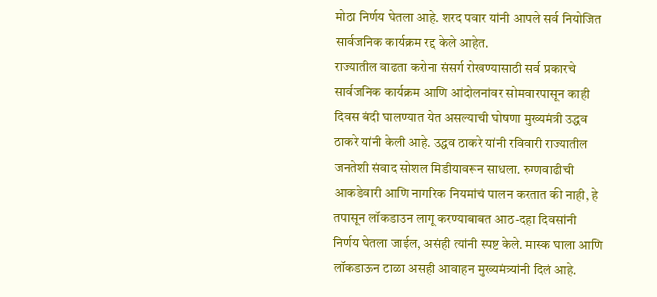मोठा निर्णय घेतला आहे. शरद पवार यांनी आपले सर्व नियोजित सार्वजनिक कार्यक्रम रद्द केले आहेत.
राज्यातील वाढता करोना संसर्ग रोखण्यासाठी सर्व प्रकारचे सार्वजनिक कार्यक्रम आणि आंदोलनांवर सोमवारपासून काही दिवस बंदी घालण्यात येत असल्याची घोषणा मुख्यमंत्री उद्धव ठाकरे यांनी केली आहे. उद्धव ठाकरे यांनी रविवारी राज्यातील जनतेशी संवाद सोशल मिडीयावरून साधला. रुग्णवाढीची आकडेवारी आणि नागरिक नियमांचं पालन करतात की नाही, हे तपासून लॉकडाउन लागू करण्याबाबत आठ-दहा दिवसांनी निर्णय घेतला जाईल, असंही त्यांनी स्पष्ट केले. मास्क घाला आणि लॉकडाऊन टाळा असही आवाहन मुख्यमंत्र्यांनी दिलं आहे.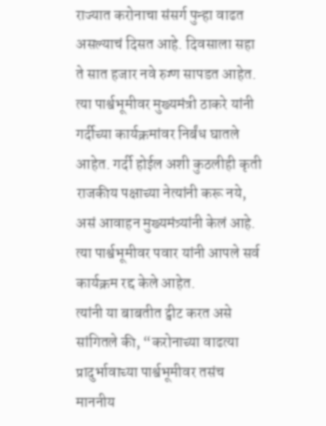राज्यात करोनाचा संसर्ग पुन्हा वाढत असल्याचं दिसत आहे. दिवसाला सहा ते सात हजार नवे रुग्ण सापडत आहेत. त्या पार्श्वभूमीवर मुख्यमंत्री ठाकरे यांनी गर्दीच्या कार्यक्रमांवर निर्बंध घातले आहेत. गर्दी होईल अशी कुठलीही कृती राजकीय पक्षाच्या नेत्यांनी करू नये, असं आवाहन मुख्यमंत्र्यांनी केलं आहे. त्या पार्श्वभूमीवर पवार यांनी आपले सर्व कार्यक्रम रद्द केले आहेत.
त्यांनी या बाबतीत ट्वीट करत असे सांगितले की, “करोनाच्या वाढत्या प्रादुर्भावाच्या पार्श्वभूमीवर तसंच माननीय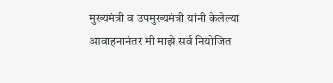मुख्यमंत्री व उपमुख्यमंत्री यांनी केलेल्या आवाहनानंतर मी माझे सर्व नियोजित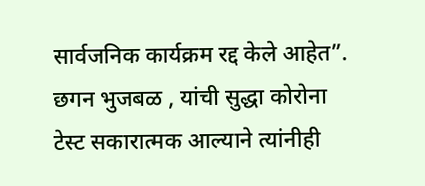सार्वजनिक कार्यक्रम रद्द केले आहेत”. छगन भुजबळ , यांची सुद्धा कोरोना टेस्ट सकारात्मक आल्याने त्यांनीही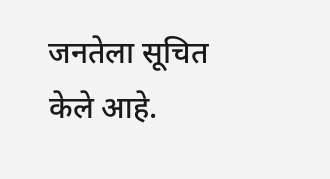जनतेला सूचित केले आहे.